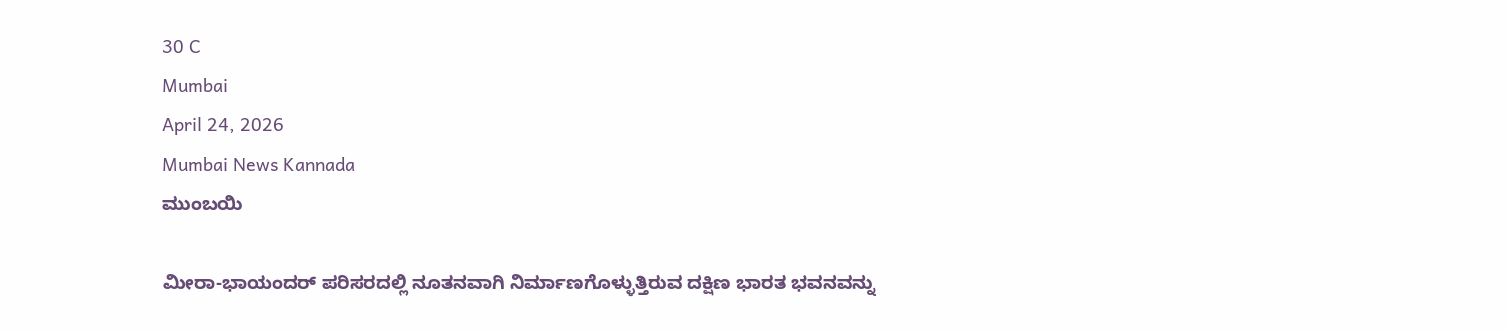30 C
Mumbai
April 24, 2026
Mumbai News Kannada
ಮುಂಬಯಿ

ಮೀರಾ-ಭಾಯಂದರ್ ಪರಿಸರದಲ್ಲಿ ನೂತನವಾಗಿ ನಿರ್ಮಾಣಗೊಳ್ಳುತ್ತಿರುವ ದಕ್ಷಿಣ ಭಾರತ ಭವನವನ್ನು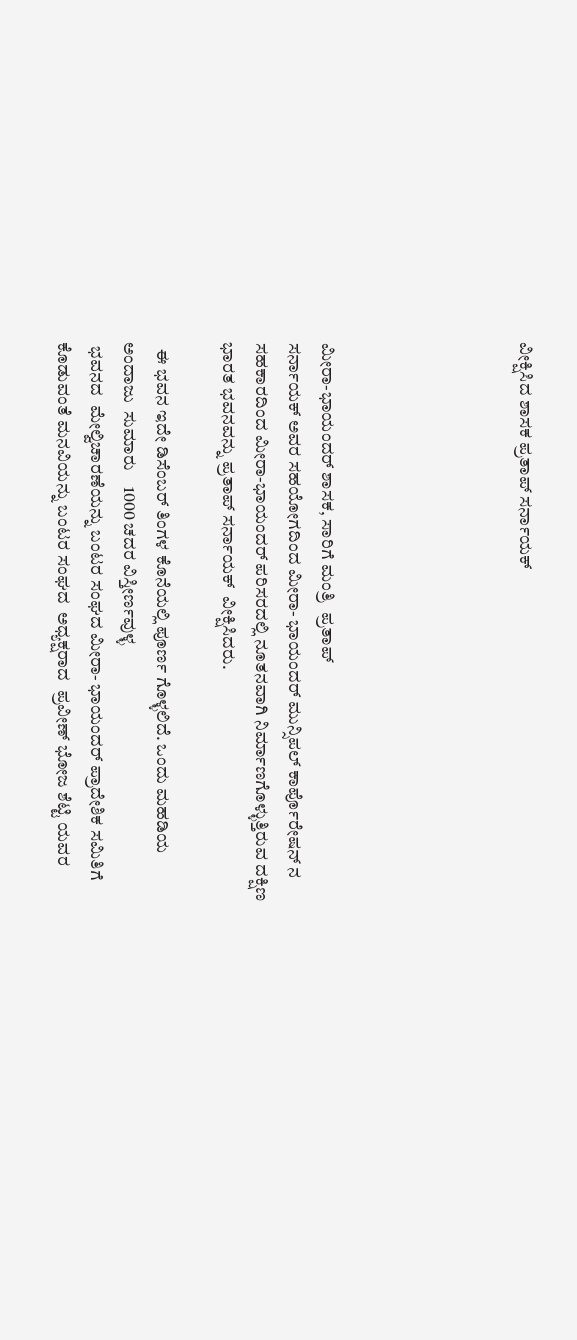ವೀಕ್ಷಿಸಿದ ಶಾಸಕ ಪ್ರತಾಪ್ ಸರ್ನಾಯಕ್





ಮೀರಾ-ಭಾಯಂದರ್ ಶಾಸಕ, ಸಾರಿಗೆ ಮಂತ್ರಿ  ಪ್ರತಾಪ್
ಸರ್ನಾಯಕ್ ಅವರ ಸಹಯೋಗದಿಂದ ಮೀರಾ- ಭಾಯಂದರ್ ಮುನ್ಸಿಪಲ್ ಕಾರ್ಪೊರೇಷನ್ ನ  ಸಹಕಾರದಿಂದ ಮೀರಾ-ಭಾಯಂದರ್ ಪರಿಸರದಲ್ಲಿ ನೂತನವಾಗಿ ನಿರ್ಮಾಣಗೊಳ್ಳುತ್ತಿರುವ ದಕ್ಷಿಣ ಭಾರತ ಭವನವನ್ನು ಪ್ರತಾಪ್ ಸರ್ನಾಯಕ್  ವೀಕ್ಷಿಸಿದರು.

  ಈ ಭವನ ಇದೇ ಡಿಸೆಂಬರ್ ತಿಂಗಳ ಕೊನೆಯಲ್ಲಿ ಪೂರ್ಣ ಗೊಳ್ಳಲಿದೆ. ಒಂದು ಮಹಡಿಯ ಅಂದಾಜು  ಸುಮಾರು    1000 ಚದರ ವಿಸ್ತೀರ್ಣವುಳ್ಳ
 ಭವನದ  ಮೇಲ್ವಿಚಾರಣೆಯನ್ನು ಬಂಟರ ಸಂಘದ ಮೀರಾ- ಭಾಯಂದರ್ ಪ್ರಾದೇಶಿಕ ಸಮಿತಿಗೆ  ಕೊಡುವಂತೆ ಮನವಿಯನ್ನು ಬಂಟರ ಸಂಘದ  ಅಧ್ಯಕ್ಷರಾದ  ಪ್ರವೀಣ್ ಭೋಜ ಶೆಟ್ಟಿ ಯವರ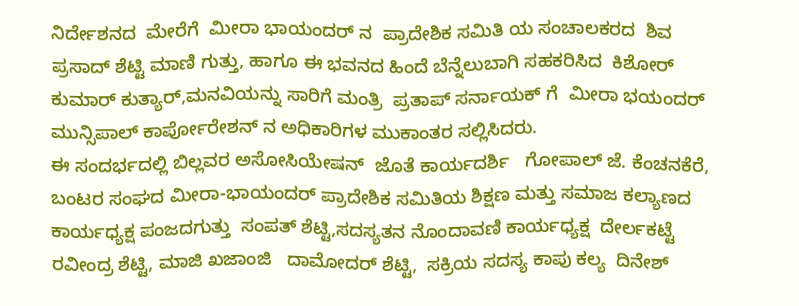ನಿರ್ದೇಶನದ  ಮೇರೆಗೆ  ಮೀರಾ ಭಾಯಂದರ್ ನ  ಪ್ರಾದೇಶಿಕ ಸಮಿತಿ ಯ ಸಂಚಾಲಕರದ  ಶಿವ ಪ್ರಸಾದ್ ಶೆಟ್ಟಿ ಮಾಣಿ ಗುತ್ತು, ಹಾಗೂ ಈ ಭವನದ ಹಿಂದೆ ಬೆನ್ನೆಲುಬಾಗಿ ಸಹಕರಿಸಿದ  ಕಿಶೋರ್ ಕುಮಾರ್ ಕುತ್ಯಾರ್,ಮನವಿಯನ್ನು ಸಾರಿಗೆ ಮಂತ್ರಿ  ಪ್ರತಾಪ್ ಸರ್ನಾಯಕ್ ಗೆ  ಮೀರಾ ಭಯಂದರ್ ಮುನ್ಸಿಪಾಲ್ ಕಾರ್ಪೋರೇಶನ್ ನ ಅಧಿಕಾರಿಗಳ ಮುಕಾಂತರ ಸಲ್ಲಿಸಿದರು.
ಈ ಸಂದರ್ಭದಲ್ಲಿ ಬಿಲ್ಲವರ ಅಸೋಸಿಯೇಷನ್  ಜೊತೆ ಕಾರ್ಯದರ್ಶಿ   ಗೋಪಾಲ್ ಜೆ. ಕೆಂಚನಕೆರೆ, ಬಂಟರ ಸಂಘದ ಮೀರಾ-ಭಾಯಂದರ್ ಪ್ರಾದೇಶಿಕ ಸಮಿತಿಯ ಶಿಕ್ಷಣ ಮತ್ತು ಸಮಾಜ ಕಲ್ಯಾಣದ ಕಾರ್ಯಧ್ಯಕ್ಷ ಪಂಜದಗುತ್ತು  ಸಂಪತ್ ಶೆಟ್ಟಿ,ಸದಸ್ಯತನ ನೊಂದಾವಣಿ ಕಾರ್ಯಧ್ಯಕ್ಷ  ದೇರ್ಲಕಟ್ಟೆ  ರವೀಂದ್ರ ಶೆಟ್ಟಿ, ಮಾಜಿ ಖಜಾಂಜಿ   ದಾಮೋದರ್ ಶೆಟ್ಟಿ,  ಸಕ್ರಿಯ ಸದಸ್ಯ ಕಾಪು ಕಲ್ಯ  ದಿನೇಶ್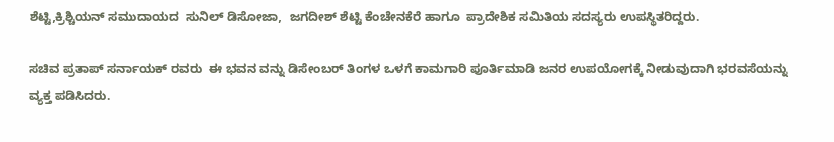ಶೆಟ್ಟಿ,ಕ್ರಿಶ್ಚಿಯನ್ ಸಮುದಾಯದ  ಸುನಿಲ್ ಡಿಸೋಜಾ,  ಜಗದೀಶ್ ಶೆಟ್ಟಿ ಕೆಂಚೇನಕೆರೆ ಹಾಗೂ  ಪ್ರಾದೇಶಿಕ ಸಮಿತಿಯ ಸದಸ್ಯರು ಉಪಸ್ಥಿತರಿದ್ದರು.

ಸಚಿವ ಪ್ರತಾಪ್ ಸರ್ನಾಯಕ್ ರವರು  ಈ ಭವನ ವನ್ನು ಡಿಸೇಂಬರ್ ತಿಂಗಳ ಒಳಗೆ ಕಾಮಗಾರಿ ಪೂರ್ತಿಮಾಡಿ ಜನರ ಉಪಯೋಗಕ್ಕೆ ನೀಡುವುದಾಗಿ ಭರವಸೆಯನ್ನು ವ್ಯಕ್ತ ಪಡಿಸಿದರು.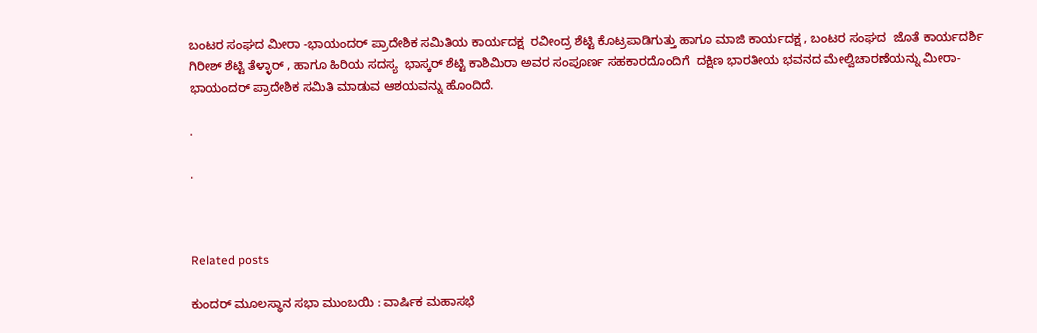ಬಂಟರ ಸಂಘದ ಮೀರಾ -ಭಾಯಂದರ್ ಪ್ರಾದೇಶಿಕ ಸಮಿತಿಯ ಕಾರ್ಯದಕ್ಷ  ರವೀಂದ್ರ ಶೆಟ್ಟಿ ಕೊಟ್ರಪಾಡಿಗುತ್ತು ಹಾಗೂ ಮಾಜಿ ಕಾರ್ಯದಕ್ಷ , ಬಂಟರ ಸಂಘದ  ಜೊತೆ ಕಾರ್ಯದರ್ಶಿ ಗಿರೀಶ್ ಶೆಟ್ಟಿ ತೆಳ್ಳಾರ್ , ಹಾಗೂ ಹಿರಿಯ ಸದಸ್ಯ  ಭಾಸ್ಕರ್ ಶೆಟ್ಟಿ ಕಾಶಿಮಿರಾ ಅವರ ಸಂಪೂರ್ಣ ಸಹಕಾರದೊಂದಿಗೆ  ದಕ್ಷಿಣ ಭಾರತೀಯ ಭವನದ ಮೇಲ್ವಿಚಾರಣೆಯನ್ನು ಮೀರಾ- ಭಾಯಂದರ್ ಪ್ರಾದೇಶಿಕ ಸಮಿತಿ ಮಾಡುವ ಆಶಯವನ್ನು ಹೊಂದಿದೆ.

.

.



Related posts

ಕುಂದರ್ ಮೂಲಸ್ಥಾನ ಸಭಾ ಮುಂಬಯಿ : ವಾರ್ಷಿಕ ಮಹಾಸಭೆ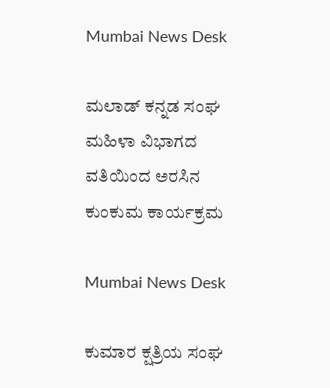Mumbai News Desk

ಮಲಾಡ್ ಕನ್ನಡ ಸಂಘ ಮಹಿಳಾ ವಿಭಾಗದ ವತಿಯಿಂದ ಅರಸಿನ ಕುಂಕುಮ ಕಾರ್ಯಕ್ರಮ

Mumbai News Desk

ಕುಮಾರ ಕ್ಷತ್ರಿಯ ಸಂಘ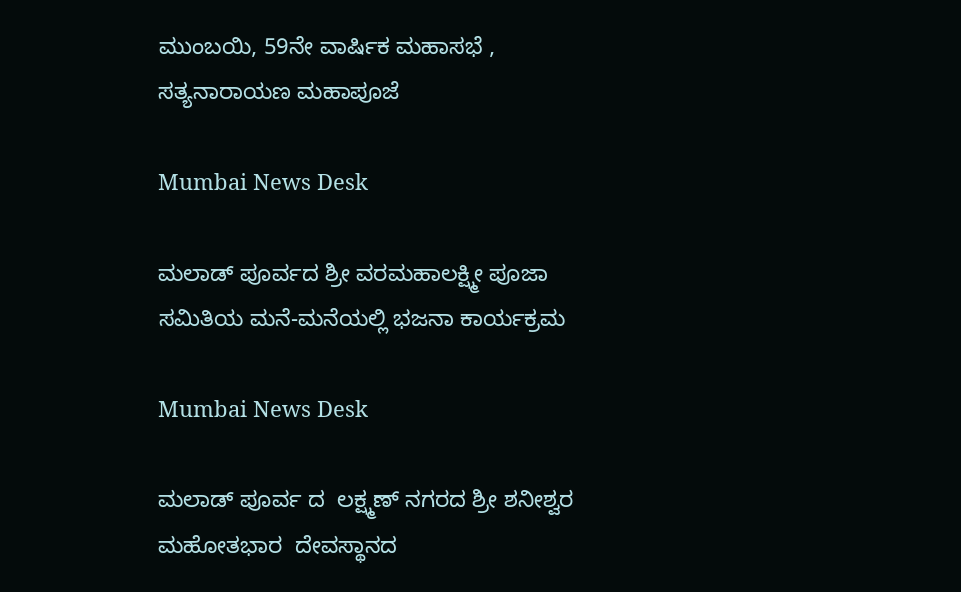ಮುಂಬಯಿ, 59ನೇ ವಾರ್ಷಿಕ ಮಹಾಸಭೆ , ಸತ್ಯನಾರಾಯಣ ಮಹಾಪೂಜೆ

Mumbai News Desk

ಮಲಾಡ್ ಪೂರ್ವದ ಶ್ರೀ ವರಮಹಾಲಕ್ಷ್ಮೀ ಪೂಜಾ ಸಮಿತಿಯ ಮನೆ-ಮನೆಯಲ್ಲಿ ಭಜನಾ ಕಾರ್ಯಕ್ರಮ

Mumbai News Desk

ಮಲಾಡ್ ಪೂರ್ವ ದ  ಲಕ್ಷ್ಮಣ್ ನಗರದ ಶ್ರೀ ಶನೀಶ್ವರ ಮಹೋತಭಾರ  ದೇವಸ್ಥಾನದ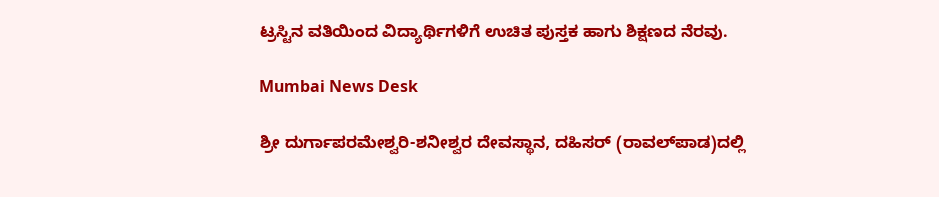ಟ್ರಸ್ಟಿನ ವತಿಯಿಂದ ವಿದ್ಯಾರ್ಥಿಗಳಿಗೆ ಉಚಿತ ಪುಸ್ತಕ ಹಾಗು ಶಿಕ್ಷಣದ ನೆರವು.

Mumbai News Desk

ಶ್ರೀ ದುರ್ಗಾಪರಮೇಶ್ವರಿ-ಶನೀಶ್ವರ ದೇವಸ್ಥಾನ, ದಹಿಸರ್ (ರಾವಲ್‌ಪಾಡ)ದಲ್ಲಿ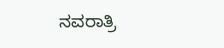ನವರಾತ್ರಿ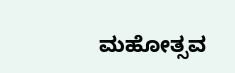ಮಹೋತ್ಸವ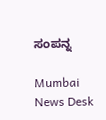ಸಂಪನ್ನ

Mumbai News Desk